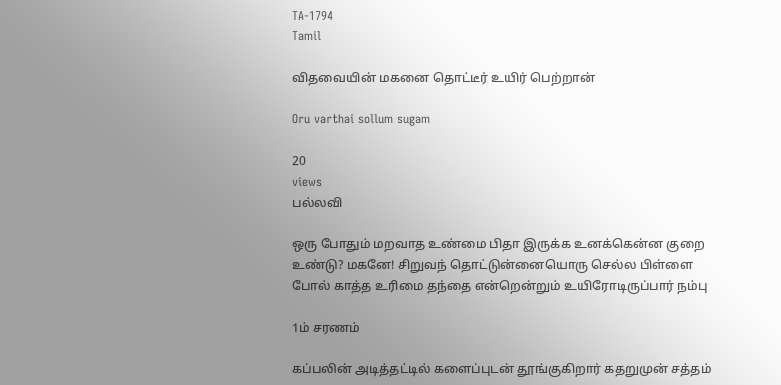TA-1794
Tamil

விதவையின் மகனை தொட்டீர் உயிர் பெற்றான்

Oru varthai sollum sugam

20
views
பல்லவி

ஒரு போதும் மறவாத உண்மை பிதா இருக்க உனக்கென்ன குறை உண்டு? மகனே! சிறுவந் தொட்டுன்னையொரு செல்ல பிள்ளை போல் காத்த உரிமை தந்தை என்றென்றும் உயிரோடிருப்பார் நம்பு

1ம் சரணம்

கப்பலின் அடித்தட்டில் களைப்புடன் தூங்குகிறார் கதறுமுன் சத்தம்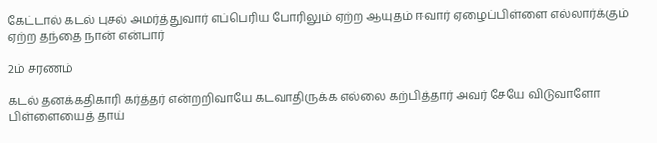கேட்டால் கடல் புசல் அமர்த்துவார் எப்பெரிய போரிலும் ஏற்ற ஆயுதம் ஈவார் ஏழைப்பிள்ளை எல்லார்க்கும் ஏற்ற தந்தை நான் என்பார்

2ம் சரணம்

கடல் தனக்கதிகாரி கர்த்தர் என்றறிவாயே கடவாதிருக்க எல்லை கற்பித்தார் அவர் சேயே விடுவாளோ பிள்ளையைத் தாய்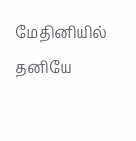மேதினியில் தனியே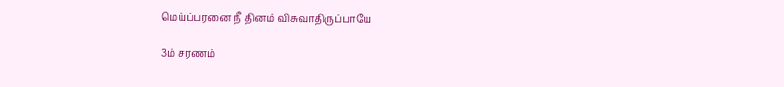மெய்ப்பரனை நீ தினம் விசுவாதிருப்பாயே

3ம் சரணம்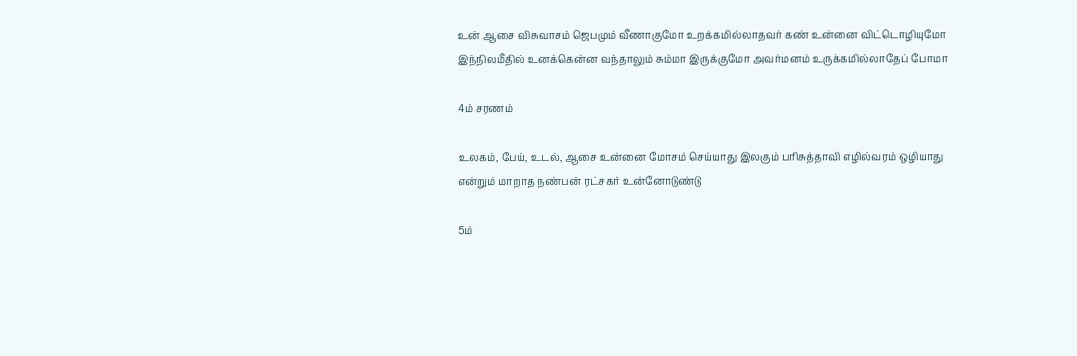உன் ஆசை விசுவாசம் ஜெபமும் வீணாகுமோ உறக்கமில்லாதவர் கண் உன்னை விட்டொழியுமோ இந்நிலமீதில் உனக்கென்ன வந்தாலும் சும்மா இருக்குமோ அவர்மனம் உருக்கமில்லாதேப் போமா

4ம் சரணம்

உலகம், பேய், உடல், ஆசை உன்னை மோசம் செய்யாது இலகும் பரிசுத்தாவி எழில்வரம் ஒழியாது என்றும் மாறாத நண்பன் ரட்சகர் உன்னோடுண்டு

5ம்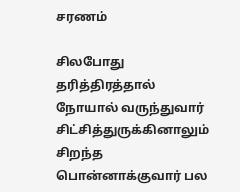சரணம்

சிலபோது தரித்திரத்தால் நோயால் வருந்துவார் சிட்சித்துருக்கினாலும் சிறந்த பொன்னாக்குவார் பல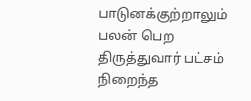பாடுனக்குற்றாலும் பலன் பெற திருத்துவார் பட்சம் நிறைந்த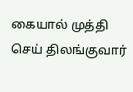கையால் முத்தி செய் திலங்குவார்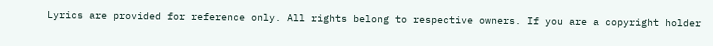Lyrics are provided for reference only. All rights belong to respective owners. If you are a copyright holder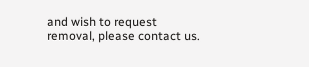and wish to request removal, please contact us.